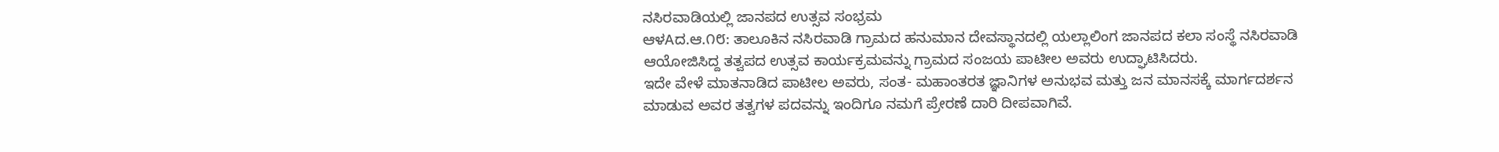ನಸಿರವಾಡಿಯಲ್ಲಿ ಜಾನಪದ ಉತ್ಸವ ಸಂಭ್ರಮ
ಆಳAದ.ಆ.೧೮: ತಾಲೂಕಿನ ನಸಿರವಾಡಿ ಗ್ರಾಮದ ಹನುಮಾನ ದೇವಸ್ಥಾನದಲ್ಲಿ ಯಲ್ಲಾಲಿಂಗ ಜಾನಪದ ಕಲಾ ಸಂಸ್ಥೆ ನಸಿರವಾಡಿ ಆಯೋಜಿಸಿದ್ದ ತತ್ವಪದ ಉತ್ಸವ ಕಾರ್ಯಕ್ರಮವನ್ನು ಗ್ರಾಮದ ಸಂಜಯ ಪಾಟೀಲ ಅವರು ಉದ್ಘಾಟಿಸಿದರು.
ಇದೇ ವೇಳೆ ಮಾತನಾಡಿದ ಪಾಟೀಲ ಅವರು, ಸಂತ- ಮಹಾಂತರತ ಜ್ಞಾನಿಗಳ ಅನುಭವ ಮತ್ತು ಜನ ಮಾನಸಕ್ಕೆ ಮಾರ್ಗದರ್ಶನ ಮಾಡುವ ಅವರ ತತ್ವಗಳ ಪದವನ್ನು ಇಂದಿಗೂ ನಮಗೆ ಪ್ರೇರಣೆ ದಾರಿ ದೀಪವಾಗಿವೆ.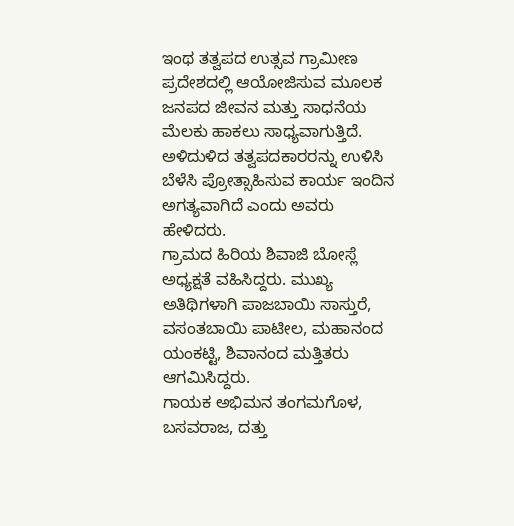ಇಂಥ ತತ್ವಪದ ಉತ್ಸವ ಗ್ರಾಮೀಣ ಪ್ರದೇಶದಲ್ಲಿ ಆಯೋಜಿಸುವ ಮೂಲಕ ಜನಪದ ಜೀವನ ಮತ್ತು ಸಾಧನೆಯ ಮೆಲಕು ಹಾಕಲು ಸಾಧ್ಯವಾಗುತ್ತಿದೆ. ಅಳಿದುಳಿದ ತತ್ವಪದಕಾರರನ್ನು ಉಳಿಸಿ ಬೆಳೆಸಿ ಪ್ರೋತ್ಸಾಹಿಸುವ ಕಾರ್ಯ ಇಂದಿನ ಅಗತ್ಯವಾಗಿದೆ ಎಂದು ಅವರು ಹೇಳಿದರು.
ಗ್ರಾಮದ ಹಿರಿಯ ಶಿವಾಜಿ ಬೋಸ್ಲೆ ಅಧ್ಯಕ್ಷತೆ ವಹಿಸಿದ್ದರು. ಮುಖ್ಯ ಅತಿಥಿಗಳಾಗಿ ಪಾಜಬಾಯಿ ಸಾಸ್ತುರೆ, ವಸಂತಬಾಯಿ ಪಾಟೀಲ, ಮಹಾನಂದ ಯಂಕಟ್ಟಿ, ಶಿವಾನಂದ ಮತ್ತಿತರು ಆಗಮಿಸಿದ್ದರು.
ಗಾಯಕ ಅಭಿಮನ ತಂಗಮಗೊಳ, ಬಸವರಾಜ, ದತ್ತು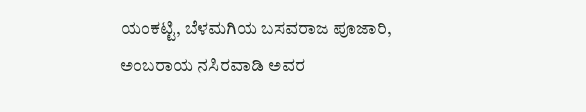ಯಂಕಟ್ಟಿ, ಬೆಳಮಗಿಯ ಬಸವರಾಜ ಪೂಜಾರಿ, ಅಂಬರಾಯ ನಸಿರವಾಡಿ ಅವರ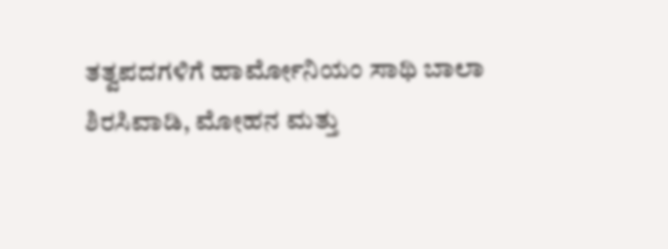ತತ್ವಪದಗಳಿಗೆ ಹಾರ್ಮೋನಿಯಂ ಸಾಥಿ ಬಾಲಾ ಶಿರಸಿವಾಡಿ, ಮೋಹನ ಮತ್ತು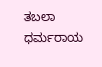ತಬಲಾ ಧರ್ಮರಾಯ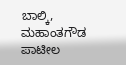ಬಾಲ್ಕಿ, ಮಹಾಂತಗೌಡ ಪಾಟೀಲ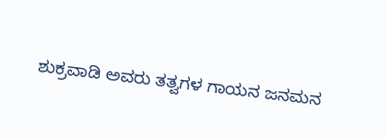ಶುಕ್ರವಾಡಿ ಅವರು ತತ್ವಗಳ ಗಾಯನ ಜನಮನ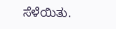ಸೆಳೆಯಿತು.